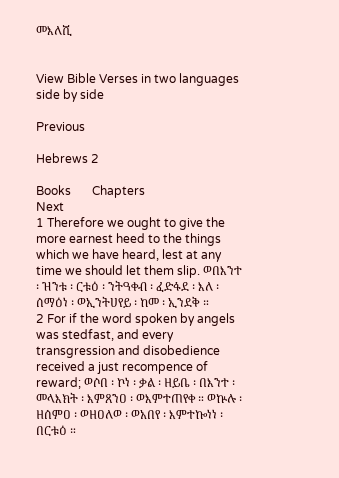መእለሺ


View Bible Verses in two languages side by side

Previous

Hebrews 2

Books       Chapters
Next
1 Therefore we ought to give the more earnest heed to the things which we have heard, lest at any time we should let them slip. ወበእንተ ፡ ዝንቱ ፡ ርቱዕ ፡ ንትዓቀብ ፡ ፈድፋደ ፡ እለ ፡ ሰማዕነ ፡ ወኢንትሀየይ ፡ ከመ ፡ ኢንደቅ ።
2 For if the word spoken by angels was stedfast, and every transgression and disobedience received a just recompence of reward; ወሶበ ፡ ኮነ ፡ ቃል ፡ ዘይቤ ፡ በእንተ ፡ መላእክት ፡ እምጸንዐ ፡ ወእምተጠየቀ ። ወኵሉ ፡ ዘሰምዐ ፡ ወዘዐለወ ፡ ወአበየ ፡ እምተኰነነ ፡ በርቱዕ ።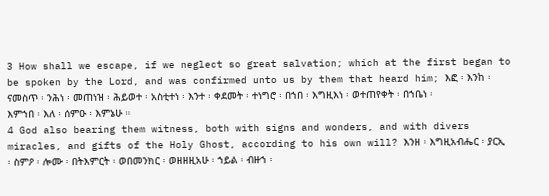3 How shall we escape, if we neglect so great salvation; which at the first began to be spoken by the Lord, and was confirmed unto us by them that heard him; እፎ ፡ እንከ ፡ ናመስጥ ፡ ንሕነ ፡ መጠነዝ ፡ ሕይወተ ፡ አስቲተነ ፡ እንተ ፡ ቀደመት ፡ ተነግሮ ፡ በኀበ ፡ እግዚእነ ፡ ወተጠየቀት ፡ በኀቤነ ፡ እምኀበ ፡ እለ ፡ ሰምዑ ፡ እምኔሁ ።
4 God also bearing them witness, both with signs and wonders, and with divers miracles, and gifts of the Holy Ghost, according to his own will? እንዘ ፡ እግዚአብሔር ፡ ያርኢ ፡ ስምዖ ፡ ሎሙ ፡ በትእምርት ፡ ወበመንክር ፡ ወዘዘዚአሁ ፡ ኀይል ፡ ብዙኀ ፡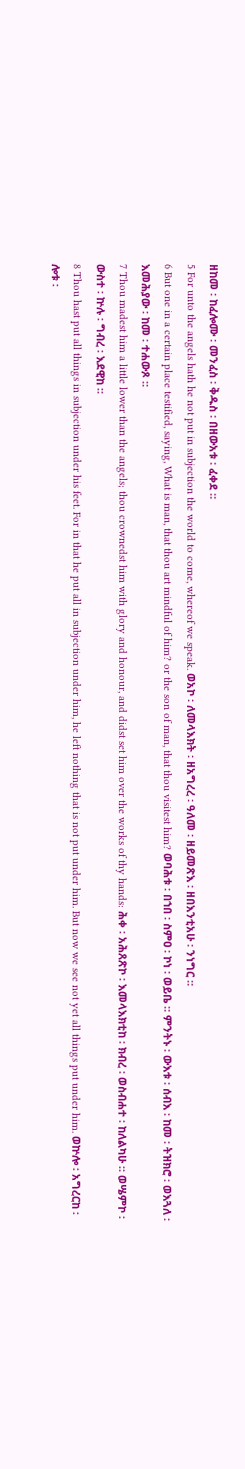ዘከመ ፡ ከፈሎሙ ፡ መንፈስ ፡ ቅዱስ ፡ በዘውአቱ ፡ ፈቀደ ።
5 For unto the angels hath he not put in subjection the world to come, whereof we speak. ወአኮ ፡ ለመላእክት ፡ ዘአግረረ ፡ ዓለመ ፡ ዘይመጽእ ፡ ዘበእንቲአሁ ፡ ንነግር ።
6 But one in a certain place testified, saying, What is man, that thou art mindful of him? or the son of man, that thou visitest him? ወባሕቱ ፡ በኀበ ፡ ስምዐ ፡ ኮነ ፡ ወይቤ ። ምንትኑ ፡ ውእቱ ፡ ሰብእ ፡ ከመ ፡ ትዝክሮ ፡ ወእጓለ ፡ እመሕያው ፡ ከመ ፡ ተሐውጾ ።
7 Thou madest him a little lower than the angels; thou crownedst him with glory and honour, and didst set him over the works of thy hands: ሕቀ ፡ አሕጸጽኮ ፡ እመላእክቲከ ፡ ክብረ ፡ ወስብሐተ ፡ ከለልካሁ ። ወሤምኮ ፡ ውስተ ፡ ኵሉ ፡ ግብረ ፡ እደዊከ ።
8 Thou hast put all things in subjection under his feet. For in that he put all in subjection under him, he left nothing that is not put under him. But now we see not yet all things put under him. ወኵሎ ፡ አግረርከ ፡ ሎቱ ፡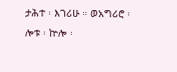ታሕተ ፡ እገሪሁ ። ወአግሪሮ ፡ ሎቱ ፡ ኵሎ ፡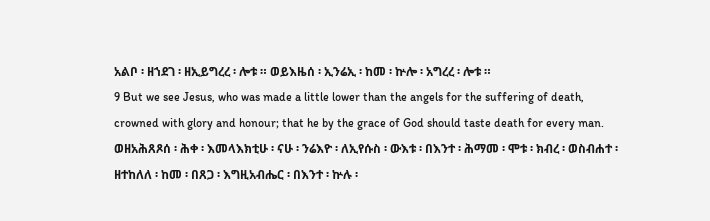አልቦ ፡ ዘኀደገ ፡ ዘኢይግረረ ፡ ሎቱ ። ወይእዜሰ ፡ ኢንሬኢ ፡ ከመ ፡ ኵሎ ፡ አግረረ ፡ ሎቱ ።
9 But we see Jesus, who was made a little lower than the angels for the suffering of death, crowned with glory and honour; that he by the grace of God should taste death for every man. ወዘአሕጸጾሰ ፡ ሕቀ ፡ እመላእክቲሁ ፡ ናሁ ፡ ንሬእዮ ፡ ለኢየሱስ ፡ ውእቱ ፡ በእንተ ፡ ሕማመ ፡ ሞቱ ፡ ክብረ ፡ ወስብሐተ ፡ ዘተከለለ ፡ ከመ ፡ በጸጋ ፡ እግዚአብሔር ፡ በእንተ ፡ ኵሉ ፡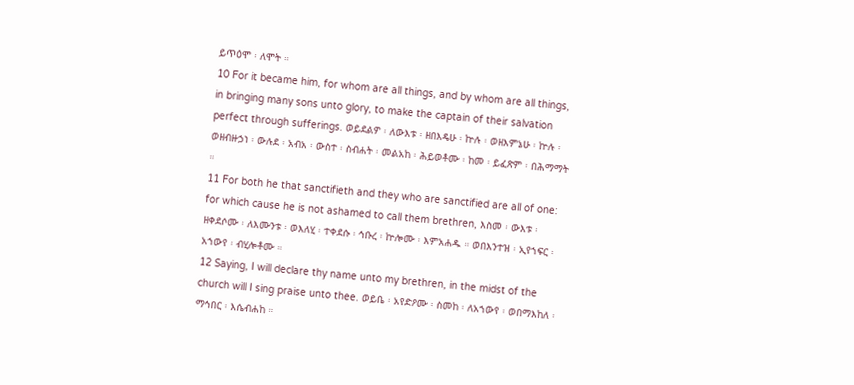ይጥዕሞ ፡ ለሞት ።
10 For it became him, for whom are all things, and by whom are all things, in bringing many sons unto glory, to make the captain of their salvation perfect through sufferings. ወይደልዎ ፡ ለውእቱ ፡ ዘበእዴሁ ፡ ኵሉ ፡ ወዘእምኔሁ ፡ ኵሉ ፡ ወዘብዙኃነ ፡ ውሉደ ፡ አብአ ፡ ውስተ ፡ ስብሐት ፡ መልአከ ፡ ሕይወቶሙ ፡ ከመ ፡ ይፈጽም ፡ በሕማማት ።
11 For both he that sanctifieth and they who are sanctified are all of one: for which cause he is not ashamed to call them brethren, እስመ ፡ ውእቱ ፡ ዘቀደሶሙ ፡ ለእሙንቱ ፡ ወእለሂ ፡ ተቀደሱ ፡ ኅቡረ ፡ ኵሎሙ ፡ እምአሐዱ ። ወበእንተዝ ፡ ኢየኀፍር ፡ አኀውየ ፡ ብሂሎቶሙ ።
12 Saying, I will declare thy name unto my brethren, in the midst of the church will I sing praise unto thee. ወይቤ ፡ አየድዖሙ ፡ ስመከ ፡ ለአኀውየ ፡ ወበማእከለ ፡ ማኅበር ፡ እሴብሐከ ።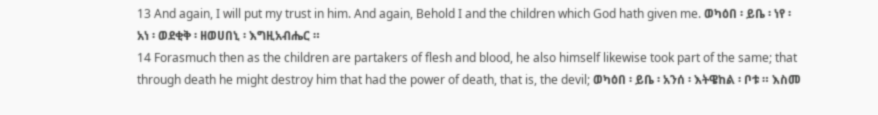13 And again, I will put my trust in him. And again, Behold I and the children which God hath given me. ወካዕበ ፡ ይቤ ፡ ነየ ፡ አነ ፡ ወደቂቅ ፡ ዘወሀበኒ ፡ እግዚአብሔር ።
14 Forasmuch then as the children are partakers of flesh and blood, he also himself likewise took part of the same; that through death he might destroy him that had the power of death, that is, the devil; ወካዕበ ፡ ይቤ ፡ አንሰ ፡ እትዌከል ፡ ቦቱ ። እስመ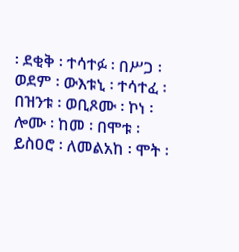፡ ደቂቅ ፡ ተሳተፉ ፡ በሥጋ ፡ ወደም ፡ ውእቱኒ ፡ ተሳተፈ ፡ በዝንቱ ፡ ወቢጾሙ ፡ ኮነ ፡ ሎሙ ፡ ከመ ፡ በሞቱ ፡ ይስዐሮ ፡ ለመልአከ ፡ ሞት ፡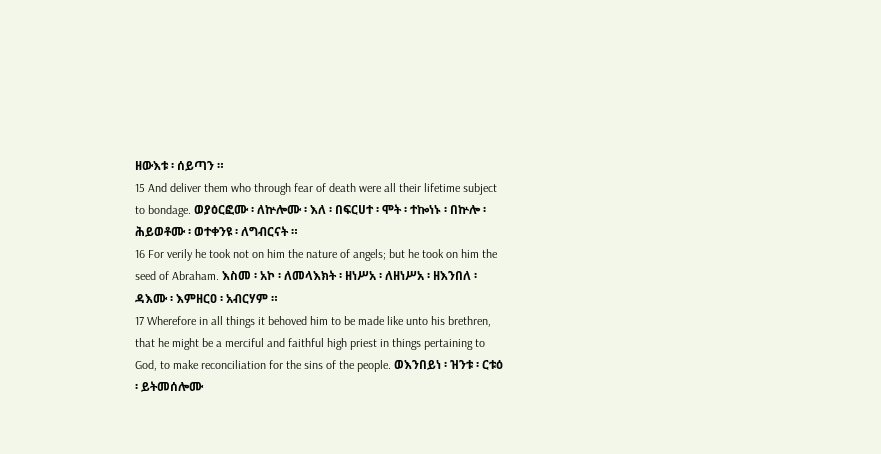ዘውእቱ ፡ ሰይጣን ።
15 And deliver them who through fear of death were all their lifetime subject to bondage. ወያዕርፎሙ ፡ ለኵሎሙ ፡ እለ ፡ በፍርሀተ ፡ ሞት ፡ ተኰነኑ ፡ በኵሎ ፡ ሕይወቶሙ ፡ ወተቀንዩ ፡ ለግብርናት ።
16 For verily he took not on him the nature of angels; but he took on him the seed of Abraham. እስመ ፡ አኮ ፡ ለመላእክት ፡ ዘነሥአ ፡ ለዘነሥአ ፡ ዘእንበለ ፡ ዳእሙ ፡ እምዘርዐ ፡ አብርሃም ።
17 Wherefore in all things it behoved him to be made like unto his brethren, that he might be a merciful and faithful high priest in things pertaining to God, to make reconciliation for the sins of the people. ወእንበይነ ፡ ዝንቱ ፡ ርቱዕ ፡ ይትመሰሎሙ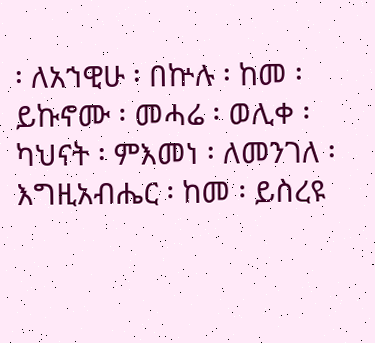፡ ለአኀዊሁ ፡ በኵሉ ፡ ከመ ፡ ይኩኖሙ ፡ መሓሬ ፡ ወሊቀ ፡ ካህናት ፡ ምእመነ ፡ ለመንገለ ፡ እግዚአብሔር ፡ ከመ ፡ ይስረዩ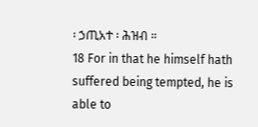፡ ኃጢአተ ፡ ሕዝብ ።
18 For in that he himself hath suffered being tempted, he is able to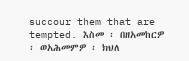succour them that are tempted. እስመ ፡ በዘአመከርዎ ፡ ወአሕመምዎ ፡ ክህለ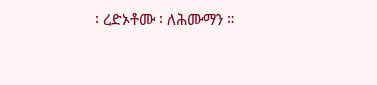፡ ረድኦቶሙ ፡ ለሕሙማን ።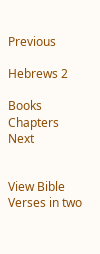Previous

Hebrews 2

Books       Chapters
Next


View Bible Verses in two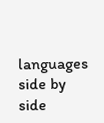languages side by side